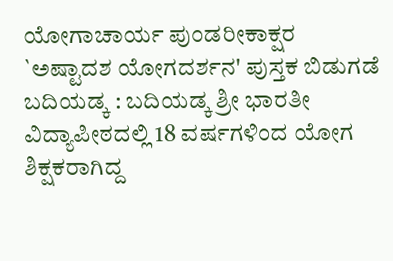ಯೋಗಾಚಾರ್ಯ ಪುಂಡರೀಕಾಕ್ಷರ `ಅಷ್ಟಾದಶ ಯೋಗದರ್ಶನ' ಪುಸ್ತಕ ಬಿಡುಗಡೆ
ಬದಿಯಡ್ಕ : ಬದಿಯಡ್ಕ ಶ್ರೀ ಭಾರತೀ ವಿದ್ಯಾಪೀಠದಲ್ಲಿ 18 ವರ್ಷಗಳಿಂದ ಯೋಗ ಶಿಕ್ಷಕರಾಗಿದ್ದ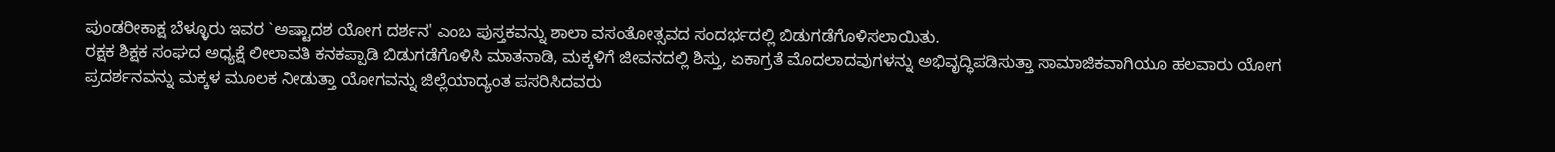ಪುಂಡರೀಕಾಕ್ಷ ಬೆಳ್ಳೂರು ಇವರ `ಅಷ್ಟಾದಶ ಯೋಗ ದರ್ಶನ' ಎಂಬ ಪುಸ್ತಕವನ್ನು ಶಾಲಾ ವಸಂತೋತ್ಸವದ ಸಂದರ್ಭದಲ್ಲಿ ಬಿಡುಗಡೆಗೊಳಿಸಲಾಯಿತು.
ರಕ್ಷಕ ಶಿಕ್ಷಕ ಸಂಘದ ಅಧ್ಯಕ್ಷೆ ಲೀಲಾವತಿ ಕನಕಪ್ಪಾಡಿ ಬಿಡುಗಡೆಗೊಳಿಸಿ ಮಾತನಾಡಿ, ಮಕ್ಕಳಿಗೆ ಜೀವನದಲ್ಲಿ ಶಿಸ್ತು, ಏಕಾಗ್ರತೆ ಮೊದಲಾದವುಗಳನ್ನು ಅಭಿವೃದ್ಧಿಪಡಿಸುತ್ತಾ ಸಾಮಾಜಿಕವಾಗಿಯೂ ಹಲವಾರು ಯೋಗ ಪ್ರದರ್ಶನವನ್ನು ಮಕ್ಕಳ ಮೂಲಕ ನೀಡುತ್ತಾ ಯೋಗವನ್ನು ಜಿಲ್ಲೆಯಾದ್ಯಂತ ಪಸರಿಸಿದವರು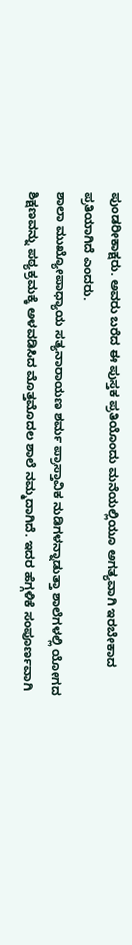ಪುಂಡರೀಕಾಕ್ಷರು. ಅವರು ಬರೆದ ಈ ಪುಸ್ತಕ ಪ್ರತಿಯೊಂದು ಮನೆಯಲ್ಲಿಯೂ ಅಗತ್ಯವಾಗಿ ಇರಬೇಕಾದ ಪ್ರತಿಯಾಗಿದೆ ಎಂದರು.
ಶಾಲಾ ಮುಖ್ಯೋಪಾಧ್ಯಾಯ ಸತ್ಯನಾರಾಯಣ ಶರ್ಮ ಪ್ರಾಸ್ತಾವಿಕ ನುಡಿಗಳನ್ನಾಡುತ್ತಾ ಶಾಲೆಗಳಲ್ಲಿ ಯೋಗದ ಶಿಕ್ಷಣವನ್ನು ಪಠ್ಯಕ್ರಮಕ್ಕೆ ಅಳವಡಿಸಿದ ಮೊತ್ತಮೊದಲ ಶಾಲೆ ನಮ್ಮದಾಗಿದೆ. ಇದರ ಹೆಗ್ಗಳಿಕೆ ಸಂಪೂರ್ಣವಾಗಿ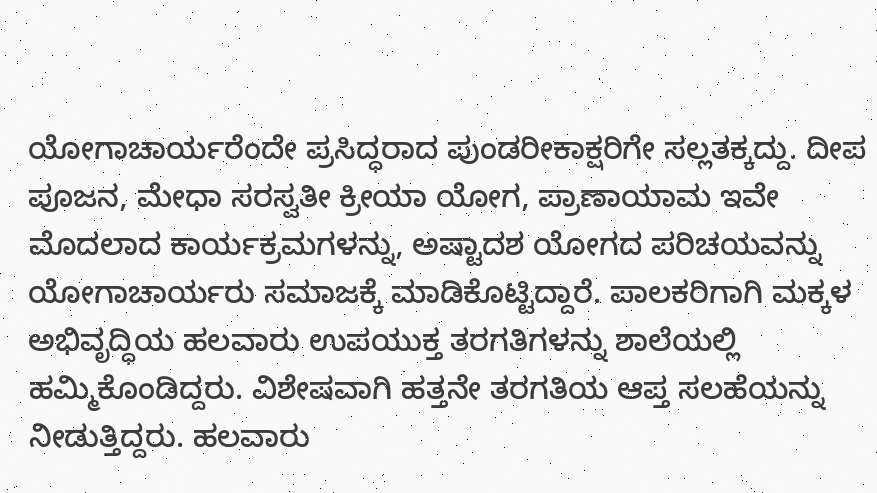ಯೋಗಾಚಾರ್ಯರೆಂದೇ ಪ್ರಸಿದ್ಧರಾದ ಪುಂಡರೀಕಾಕ್ಷರಿಗೇ ಸಲ್ಲತಕ್ಕದ್ದು. ದೀಪ ಪೂಜನ, ಮೇಧಾ ಸರಸ್ವತೀ ಕ್ರೀಯಾ ಯೋಗ, ಪ್ರಾಣಾಯಾಮ ಇವೇ ಮೊದಲಾದ ಕಾರ್ಯಕ್ರಮಗಳನ್ನು, ಅಷ್ಟಾದಶ ಯೋಗದ ಪರಿಚಯವನ್ನು ಯೋಗಾಚಾರ್ಯರು ಸಮಾಜಕ್ಕೆ ಮಾಡಿಕೊಟ್ಟಿದ್ದಾರೆ. ಪಾಲಕರಿಗಾಗಿ ಮಕ್ಕಳ ಅಭಿವೃದ್ಧಿಯ ಹಲವಾರು ಉಪಯುಕ್ತ ತರಗತಿಗಳನ್ನು ಶಾಲೆಯಲ್ಲಿ ಹಮ್ಮಿಕೊಂಡಿದ್ದರು. ವಿಶೇಷವಾಗಿ ಹತ್ತನೇ ತರಗತಿಯ ಆಪ್ತ ಸಲಹೆಯನ್ನು ನೀಡುತ್ತಿದ್ದರು. ಹಲವಾರು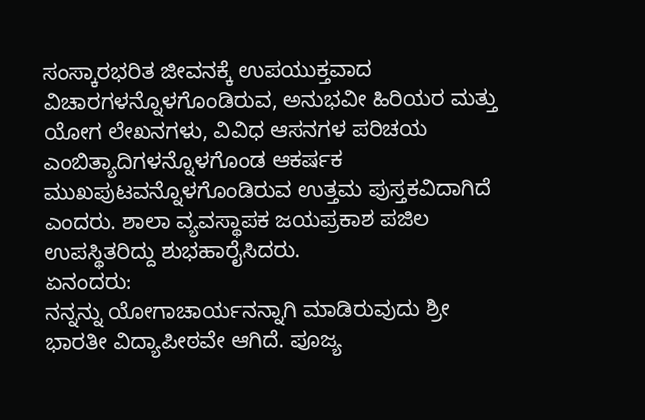ಸಂಸ್ಕಾರಭರಿತ ಜೀವನಕ್ಕೆ ಉಪಯುಕ್ತವಾದ ವಿಚಾರಗಳನ್ನೊಳಗೊಂಡಿರುವ, ಅನುಭವೀ ಹಿರಿಯರ ಮತ್ತು ಯೋಗ ಲೇಖನಗಳು, ವಿವಿಧ ಆಸನಗಳ ಪರಿಚಯ ಎಂಬಿತ್ಯಾದಿಗಳನ್ನೊಳಗೊಂಡ ಆಕರ್ಷಕ ಮುಖಪುಟವನ್ನೊಳಗೊಂಡಿರುವ ಉತ್ತಮ ಪುಸ್ತಕವಿದಾಗಿದೆ ಎಂದರು. ಶಾಲಾ ವ್ಯವಸ್ಥಾಪಕ ಜಯಪ್ರಕಾಶ ಪಜಿಲ ಉಪಸ್ಥಿತರಿದ್ದು ಶುಭಹಾರೈಸಿದರು.
ಏನಂದರು:
ನನ್ನನ್ನು ಯೋಗಾಚಾರ್ಯನನ್ನಾಗಿ ಮಾಡಿರುವುದು ಶ್ರೀ ಭಾರತೀ ವಿದ್ಯಾಪೀಠವೇ ಆಗಿದೆ. ಪೂಜ್ಯ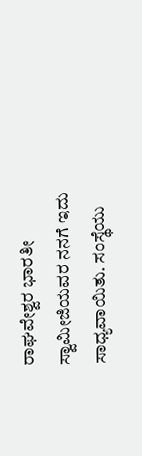ರಾಘವೇಶ್ವರ ಭಾರತೀ ಸ್ವಾಮೀಜಿಯವರ ನನಗೆ ಇದು ಸಾಧ್ಯವಾಯಿತು. ಸಂಸ್ಥೆಯು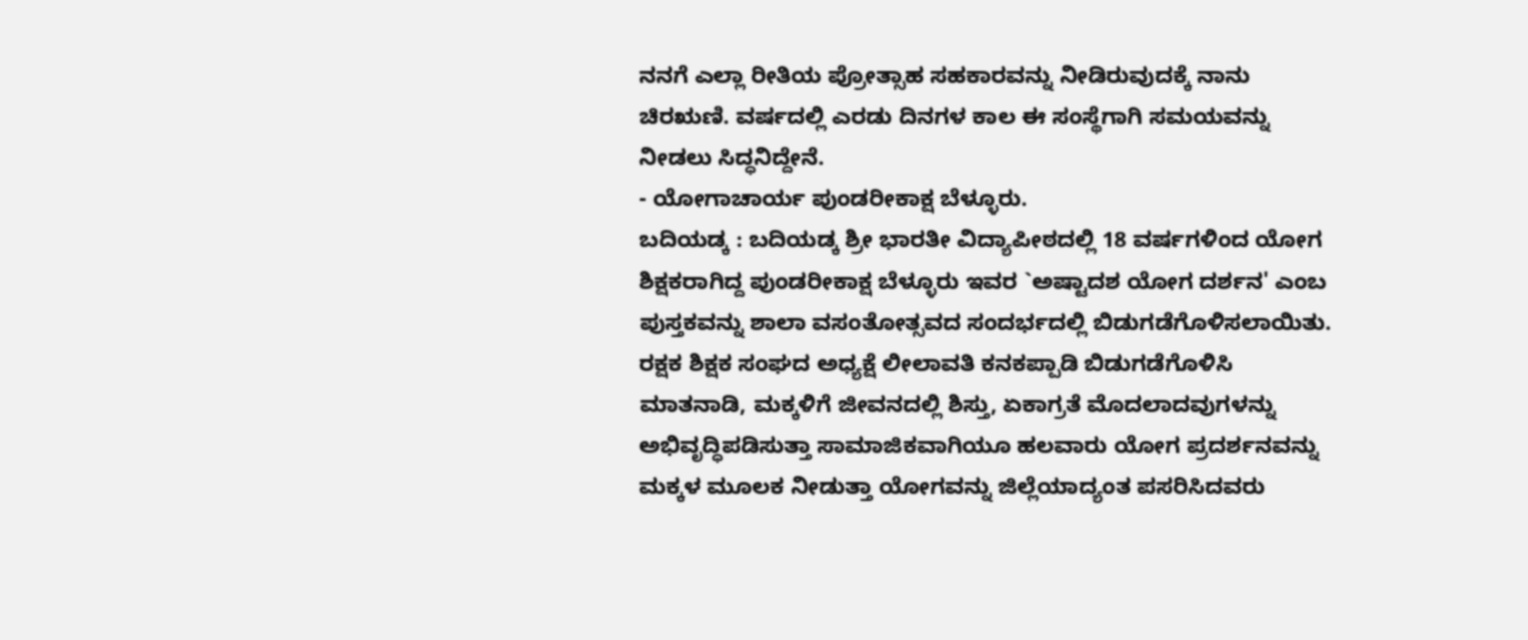ನನಗೆ ಎಲ್ಲಾ ರೀತಿಯ ಪ್ರೋತ್ಸಾಹ ಸಹಕಾರವನ್ನು ನೀಡಿರುವುದಕ್ಕೆ ನಾನು ಚಿರಋಣಿ. ವರ್ಷದಲ್ಲಿ ಎರಡು ದಿನಗಳ ಕಾಲ ಈ ಸಂಸ್ಥೆಗಾಗಿ ಸಮಯವನ್ನು ನೀಡಲು ಸಿದ್ಧನಿದ್ದೇನೆ.
- ಯೋಗಾಚಾರ್ಯ ಪುಂಡರೀಕಾಕ್ಷ ಬೆಳ್ಳೂರು.
ಬದಿಯಡ್ಕ : ಬದಿಯಡ್ಕ ಶ್ರೀ ಭಾರತೀ ವಿದ್ಯಾಪೀಠದಲ್ಲಿ 18 ವರ್ಷಗಳಿಂದ ಯೋಗ ಶಿಕ್ಷಕರಾಗಿದ್ದ ಪುಂಡರೀಕಾಕ್ಷ ಬೆಳ್ಳೂರು ಇವರ `ಅಷ್ಟಾದಶ ಯೋಗ ದರ್ಶನ' ಎಂಬ ಪುಸ್ತಕವನ್ನು ಶಾಲಾ ವಸಂತೋತ್ಸವದ ಸಂದರ್ಭದಲ್ಲಿ ಬಿಡುಗಡೆಗೊಳಿಸಲಾಯಿತು.
ರಕ್ಷಕ ಶಿಕ್ಷಕ ಸಂಘದ ಅಧ್ಯಕ್ಷೆ ಲೀಲಾವತಿ ಕನಕಪ್ಪಾಡಿ ಬಿಡುಗಡೆಗೊಳಿಸಿ ಮಾತನಾಡಿ, ಮಕ್ಕಳಿಗೆ ಜೀವನದಲ್ಲಿ ಶಿಸ್ತು, ಏಕಾಗ್ರತೆ ಮೊದಲಾದವುಗಳನ್ನು ಅಭಿವೃದ್ಧಿಪಡಿಸುತ್ತಾ ಸಾಮಾಜಿಕವಾಗಿಯೂ ಹಲವಾರು ಯೋಗ ಪ್ರದರ್ಶನವನ್ನು ಮಕ್ಕಳ ಮೂಲಕ ನೀಡುತ್ತಾ ಯೋಗವನ್ನು ಜಿಲ್ಲೆಯಾದ್ಯಂತ ಪಸರಿಸಿದವರು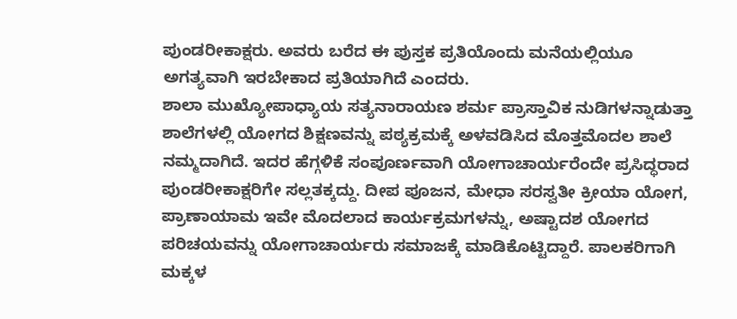ಪುಂಡರೀಕಾಕ್ಷರು. ಅವರು ಬರೆದ ಈ ಪುಸ್ತಕ ಪ್ರತಿಯೊಂದು ಮನೆಯಲ್ಲಿಯೂ ಅಗತ್ಯವಾಗಿ ಇರಬೇಕಾದ ಪ್ರತಿಯಾಗಿದೆ ಎಂದರು.
ಶಾಲಾ ಮುಖ್ಯೋಪಾಧ್ಯಾಯ ಸತ್ಯನಾರಾಯಣ ಶರ್ಮ ಪ್ರಾಸ್ತಾವಿಕ ನುಡಿಗಳನ್ನಾಡುತ್ತಾ ಶಾಲೆಗಳಲ್ಲಿ ಯೋಗದ ಶಿಕ್ಷಣವನ್ನು ಪಠ್ಯಕ್ರಮಕ್ಕೆ ಅಳವಡಿಸಿದ ಮೊತ್ತಮೊದಲ ಶಾಲೆ ನಮ್ಮದಾಗಿದೆ. ಇದರ ಹೆಗ್ಗಳಿಕೆ ಸಂಪೂರ್ಣವಾಗಿ ಯೋಗಾಚಾರ್ಯರೆಂದೇ ಪ್ರಸಿದ್ಧರಾದ ಪುಂಡರೀಕಾಕ್ಷರಿಗೇ ಸಲ್ಲತಕ್ಕದ್ದು. ದೀಪ ಪೂಜನ, ಮೇಧಾ ಸರಸ್ವತೀ ಕ್ರೀಯಾ ಯೋಗ, ಪ್ರಾಣಾಯಾಮ ಇವೇ ಮೊದಲಾದ ಕಾರ್ಯಕ್ರಮಗಳನ್ನು, ಅಷ್ಟಾದಶ ಯೋಗದ ಪರಿಚಯವನ್ನು ಯೋಗಾಚಾರ್ಯರು ಸಮಾಜಕ್ಕೆ ಮಾಡಿಕೊಟ್ಟಿದ್ದಾರೆ. ಪಾಲಕರಿಗಾಗಿ ಮಕ್ಕಳ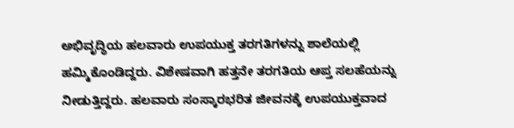ಅಭಿವೃದ್ಧಿಯ ಹಲವಾರು ಉಪಯುಕ್ತ ತರಗತಿಗಳನ್ನು ಶಾಲೆಯಲ್ಲಿ ಹಮ್ಮಿಕೊಂಡಿದ್ದರು. ವಿಶೇಷವಾಗಿ ಹತ್ತನೇ ತರಗತಿಯ ಆಪ್ತ ಸಲಹೆಯನ್ನು ನೀಡುತ್ತಿದ್ದರು. ಹಲವಾರು ಸಂಸ್ಕಾರಭರಿತ ಜೀವನಕ್ಕೆ ಉಪಯುಕ್ತವಾದ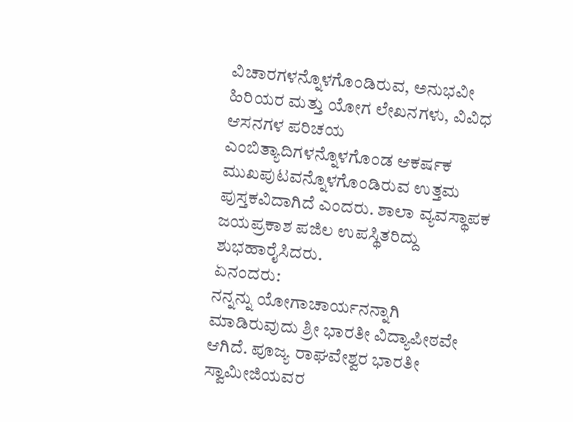ವಿಚಾರಗಳನ್ನೊಳಗೊಂಡಿರುವ, ಅನುಭವೀ ಹಿರಿಯರ ಮತ್ತು ಯೋಗ ಲೇಖನಗಳು, ವಿವಿಧ ಆಸನಗಳ ಪರಿಚಯ ಎಂಬಿತ್ಯಾದಿಗಳನ್ನೊಳಗೊಂಡ ಆಕರ್ಷಕ ಮುಖಪುಟವನ್ನೊಳಗೊಂಡಿರುವ ಉತ್ತಮ ಪುಸ್ತಕವಿದಾಗಿದೆ ಎಂದರು. ಶಾಲಾ ವ್ಯವಸ್ಥಾಪಕ ಜಯಪ್ರಕಾಶ ಪಜಿಲ ಉಪಸ್ಥಿತರಿದ್ದು ಶುಭಹಾರೈಸಿದರು.
ಏನಂದರು:
ನನ್ನನ್ನು ಯೋಗಾಚಾರ್ಯನನ್ನಾಗಿ ಮಾಡಿರುವುದು ಶ್ರೀ ಭಾರತೀ ವಿದ್ಯಾಪೀಠವೇ ಆಗಿದೆ. ಪೂಜ್ಯ ರಾಘವೇಶ್ವರ ಭಾರತೀ ಸ್ವಾಮೀಜಿಯವರ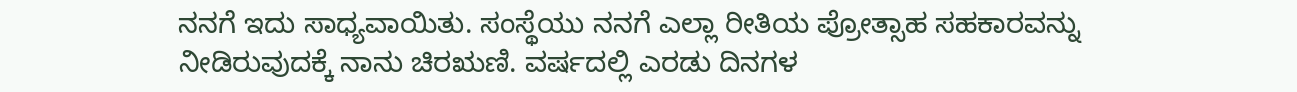ನನಗೆ ಇದು ಸಾಧ್ಯವಾಯಿತು. ಸಂಸ್ಥೆಯು ನನಗೆ ಎಲ್ಲಾ ರೀತಿಯ ಪ್ರೋತ್ಸಾಹ ಸಹಕಾರವನ್ನು ನೀಡಿರುವುದಕ್ಕೆ ನಾನು ಚಿರಋಣಿ. ವರ್ಷದಲ್ಲಿ ಎರಡು ದಿನಗಳ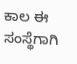ಕಾಲ ಈ ಸಂಸ್ಥೆಗಾಗಿ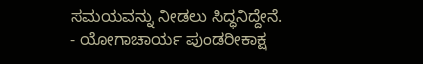ಸಮಯವನ್ನು ನೀಡಲು ಸಿದ್ಧನಿದ್ದೇನೆ.
- ಯೋಗಾಚಾರ್ಯ ಪುಂಡರೀಕಾಕ್ಷ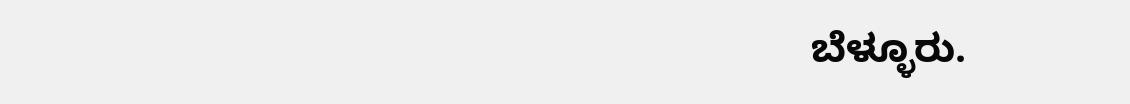ಬೆಳ್ಳೂರು.